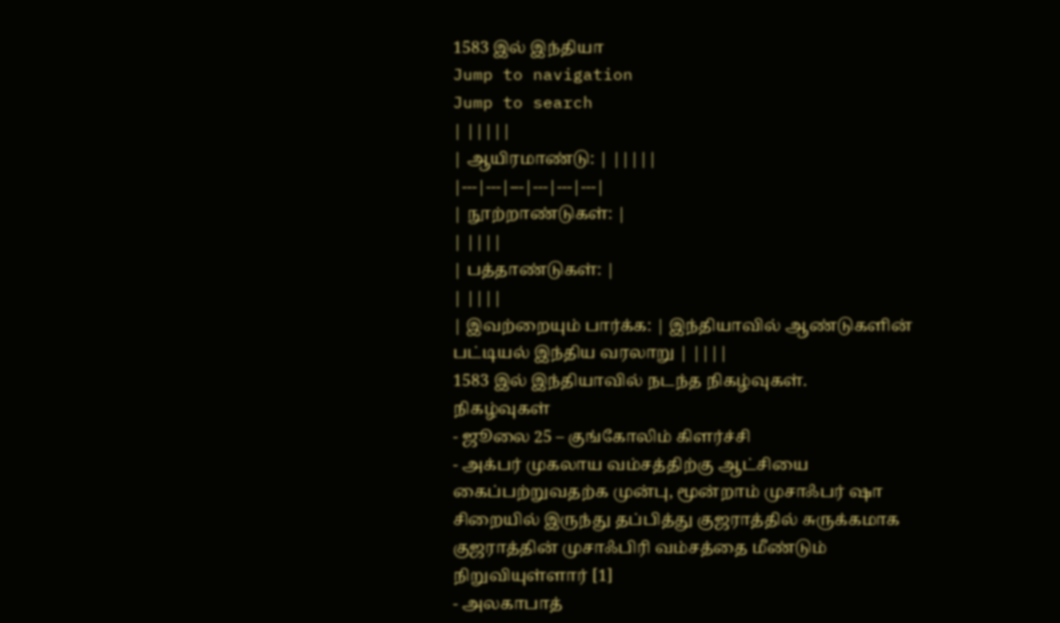1583 இல் இந்தியா
Jump to navigation
Jump to search
| |||||
| ஆயிரமாண்டு: | |||||
|---|---|---|---|---|---|
| நூற்றாண்டுகள்: |
| ||||
| பத்தாண்டுகள்: |
| ||||
| இவற்றையும் பார்க்க: | இந்தியாவில் ஆண்டுகளின் பட்டியல் இந்திய வரலாறு | ||||
1583 இல் இந்தியாவில் நடந்த நிகழ்வுகள்.
நிகழ்வுகள்
- ஜூலை 25 – குங்கோலிம் கிளர்ச்சி
- அக்பர் முகலாய வம்சத்திற்கு ஆட்சியை கைப்பற்றுவதற்க முன்பு, மூன்றாம் முசாஃபர் ஷா சிறையில் இருந்து தப்பித்து குஜராத்தில் சுருக்கமாக குஜராத்தின் முசாஃபிரி வம்சத்தை மீண்டும் நிறுவியுள்ளார் [1]
- அலகாபாத்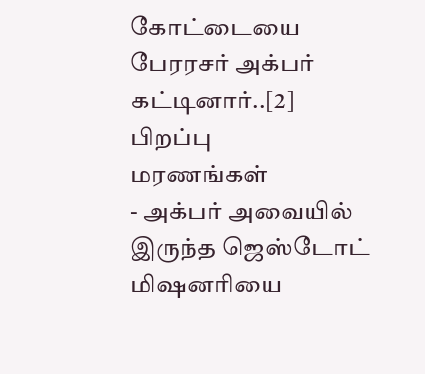கோட்டையை பேரரசர் அக்பர் கட்டினார்..[2]
பிறப்பு
மரணங்கள்
- அக்பர் அவையில் இருந்த ஜெஸ்டோட் மிஷனரியை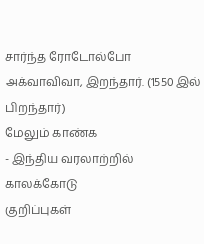சார்ந்த ரோடோல்போ அக்வாவிவா, இறந்தார். (1550 இல் பிறந்தார்)
மேலும் காண்க
- இந்திய வரலாற்றில் காலக்கோடு
குறிப்புகள்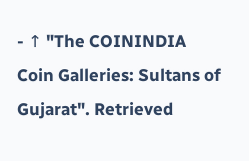- ↑ "The COININDIA Coin Galleries: Sultans of Gujarat". Retrieved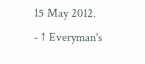15 May 2012.
- ↑ Everyman's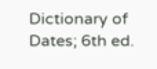Dictionary of Dates; 6th ed.